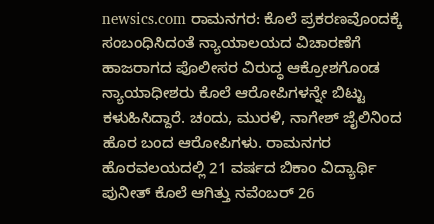newsics.com ರಾಮನಗರ: ಕೊಲೆ ಪ್ರಕರಣವೊಂದಕ್ಕೆ ಸಂಬಂಧಿಸಿದಂತೆ ನ್ಯಾಯಾಲಯದ ವಿಚಾರಣೆಗೆ ಹಾಜರಾಗದ ಪೊಲೀಸರ ವಿರುದ್ಧ ಆಕ್ರೋಶಗೊಂಡ ನ್ಯಾಯಾಧೀಶರು ಕೊಲೆ ಆರೋಪಿಗಳನ್ನೇ ಬಿಟ್ಟು ಕಳುಹಿಸಿದ್ದಾರೆ. ಚಂದು, ಮುರಳಿ, ನಾಗೇಶ್ ಜೈಲಿನಿಂದ ಹೊರ ಬಂದ ಆರೋಪಿಗಳು. ರಾಮನಗರ ಹೊರವಲಯದಲ್ಲಿ 21 ವರ್ಷದ ಬಿಕಾಂ ವಿದ್ಯಾರ್ಥಿ ಪುನೀತ್ ಕೊಲೆ ಆಗಿತ್ತು ನವೆಂಬರ್ 26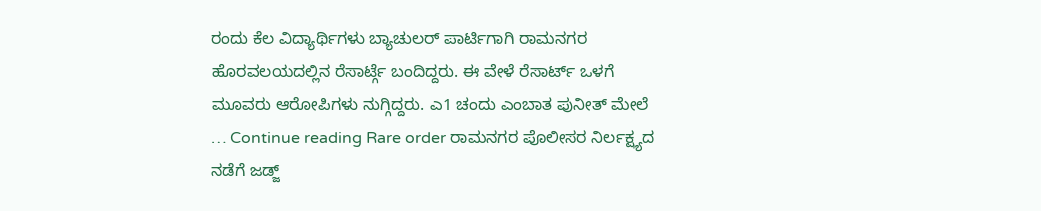ರಂದು ಕೆಲ ವಿದ್ಯಾರ್ಥಿಗಳು ಬ್ಯಾಚುಲರ್ ಪಾರ್ಟಿಗಾಗಿ ರಾಮನಗರ ಹೊರವಲಯದಲ್ಲಿನ ರೆಸಾರ್ಟ್ಗೆ ಬಂದಿದ್ದರು. ಈ ವೇಳೆ ರೆಸಾರ್ಟ್ ಒಳಗೆ ಮೂವರು ಆರೋಪಿಗಳು ನುಗ್ಗಿದ್ದರು. ಎ1 ಚಂದು ಎಂಬಾತ ಪುನೀತ್ ಮೇಲೆ … Continue reading Rare order ರಾಮನಗರ ಪೊಲೀಸರ ನಿರ್ಲಕ್ಷ್ಯದ ನಡೆಗೆ ಜಡ್ಜ್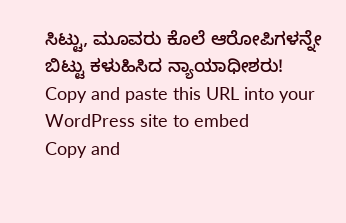ಸಿಟ್ಟು, ಮೂವರು ಕೊಲೆ ಆರೋಪಿಗಳನ್ನೇ ಬಿಟ್ಟು ಕಳುಹಿಸಿದ ನ್ಯಾಯಾಧೀಶರು!
Copy and paste this URL into your WordPress site to embed
Copy and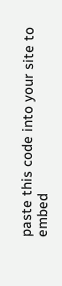paste this code into your site to embed